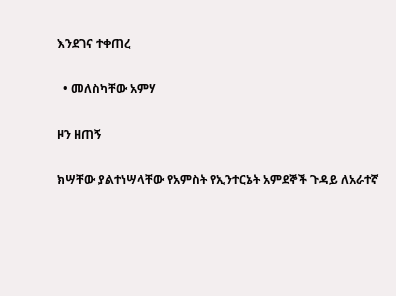እንደገና ተቀጠረ

  • መለስካቸው አምሃ

ዞን ዘጠኝ

ክሣቸው ያልተነሣላቸው የአምስት የኢንተርኔት አምደኞች ጉዳይ ለአራተኛ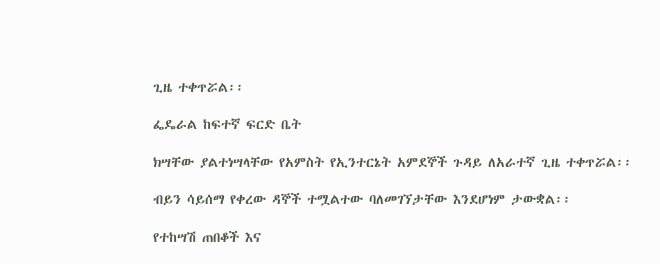ጊዜ ተቀጥሯል፡፡

ፌዴራል ከፍተኛ ፍርድ ቤት

ክሣቸው ያልተነሣላቸው የአምስት የኢንተርኔት አምደኞች ጉዳይ ለአራተኛ ጊዜ ተቀጥሯል፡፡

ብይን ሳይሰማ የቀረው ዳኞች ተሟልተው ባለመገኘታቸው እንደሆነም ታውቋል፡፡

የተከሣሽ ጠበቆች እና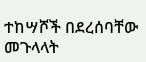ተከሣሾች በደረሰባቸው መጉላላት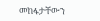መከፋታቸውን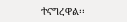ተናግረዋል፡፡